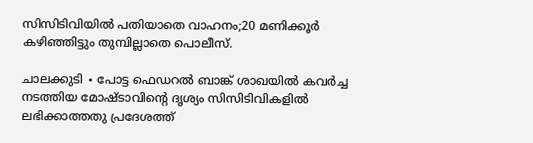സിസിടിവിയിൽ പതിയാതെ വാഹനം;20 മണിക്കൂർ കഴിഞ്ഞിട്ടും തുമ്പില്ലാതെ പൊലീസ്.

ചാലക്കുടി ∙ പോട്ട ഫെഡ‍റൽ ബാങ്ക് ശാഖയിൽ കവർച്ച നടത്തിയ മോഷ്ടാവിന്റെ ദൃശ്യം സിസിടിവികളിൽ ലഭിക്കാത്തതു പ്രദേശത്ത്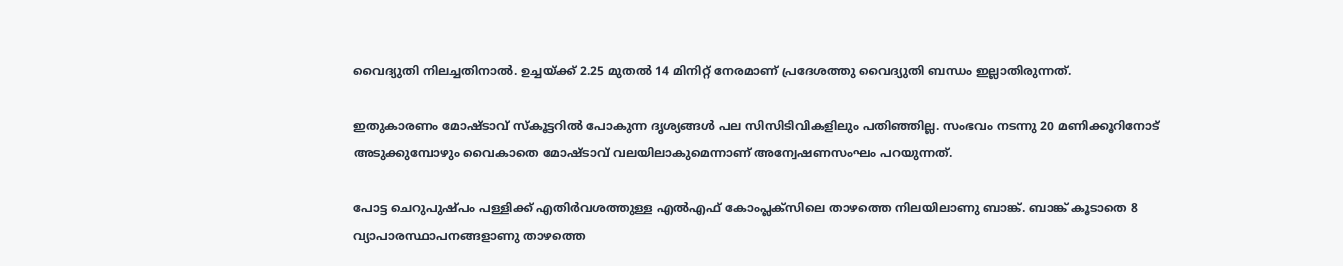വൈദ്യുതി നിലച്ചതിനാൽ. ഉച്ചയ്ക്ക് 2.25 മുതൽ 14 മിനിറ്റ് നേരമാണ് പ്രദേശത്തു വൈദ്യുതി ബന്ധം ഇല്ലാതിരുന്നത്.

ഇതുകാരണം മോഷ്ടാവ് സ്കൂട്ടറിൽ പോകുന്ന ദൃശ്യങ്ങൾ പല സിസിടിവികളിലും പതിഞ്ഞില്ല. സംഭവം നടന്നു 20 മണിക്കൂറിനോട് അടുക്കുമ്പോഴും വൈകാതെ മോഷ്ടാവ് വലയിലാകുമെന്നാണ് അന്വേഷണസംഘം പറയുന്നത്.

പോട്ട ചെറുപുഷ്പം പള്ളിക്ക് എതിർവശത്തുള്ള എൽഎഫ് കോംപ്ലക്സിലെ താഴത്തെ നിലയിലാണു ബാങ്ക്. ബാങ്ക് കൂടാതെ 8 വ്യാപാരസ്ഥാപനങ്ങളാണു താഴത്തെ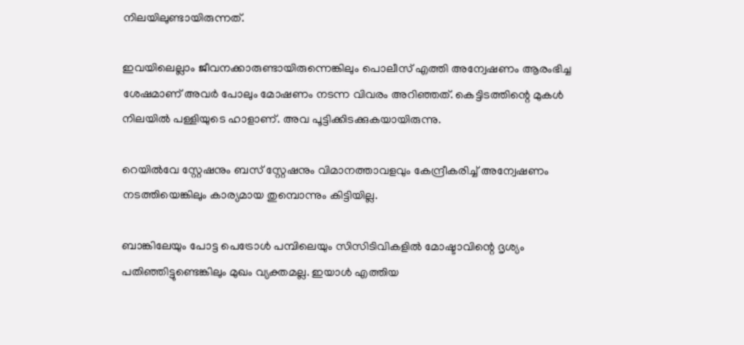നിലയിലുണ്ടായിരുന്നത്.

ഇവയിലെല്ലാം ജീവനക്കാരുണ്ടായിരുന്നെങ്കിലും പൊലീസ് എത്തി അന്വേഷണം ആരംഭിച്ച ശേഷമാണ് അവർ പോലും മോഷണം നടന്ന വിവരം അറിഞ്ഞത്. കെട്ടിടത്തിന്റെ മുകൾ നിലയിൽ പള്ളിയുടെ ഹാളാണ്. അവ പൂട്ടിക്കിടക്കുകയായിരുന്നു.

റെയിൽവേ സ്റ്റേഷനും ബസ് സ്റ്റേഷനും വിമാനത്താവളവും കേന്ദ്രീകരിച്ച് അന്വേഷണം നടത്തിയെങ്കിലും കാര്യമായ തുമ്പൊന്നും കിട്ടിയില്ല.

ബാങ്കിലേയും പോട്ട പെട്രോൾ പമ്പിലെയും സിസിടിവികളിൽ മോഷ്ടാവിന്റെ ദൃശ്യം പതിഞ്ഞിട്ടുണ്ടെങ്കിലും മുഖം വ്യക്തമല്ല. ഇയാൾ എത്തിയ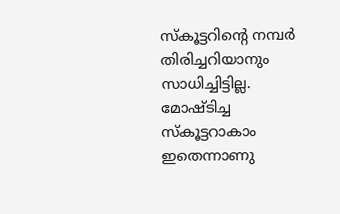സ്കൂട്ടറിന്റെ നമ്പർ തിരിച്ചറിയാനും സാധിച്ചിട്ടില്ല. മോഷ്ടിച്ച സ്കൂട്ടറാകാം ഇതെന്നാണു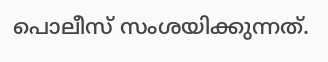പൊലീസ് സംശയിക്കുന്നത്.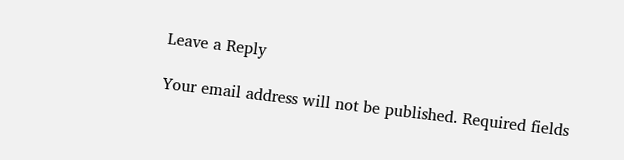Leave a Reply

Your email address will not be published. Required fields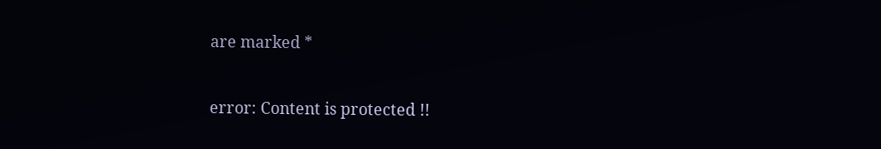are marked *

error: Content is protected !!